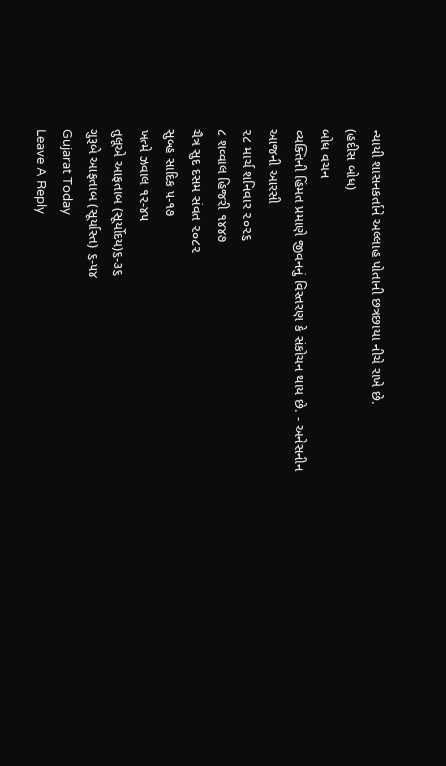ન્યાયી શાસનકર્તાને અલ્લાહ પોતાની છત્રછાયા નીચે રાખે છે.
(હદીસ બોધ)
બોધ વચન
વ્યક્તિની હિંમત પ્રમાણે જીવનનું વિસ્તરણ કે સંકોચન થાય છે. - અનેસનીન
આજની આરસી
૨૮ માર્ચ શનિવાર ૨૦૨૬
૮ શવ્વાલ હિજરી ૧૪૪૭
ચૈત્ર સુદ દસમ સંવત ૨૦૮૨
સુબ્હ સાદિક ૫-૧૭
ખત્મે ઝવાલ ૧૨-૪૫
તુલૂએ આફતાબ (સૂર્યોદય)૬-૩૬
ગુરૂબે આફતાબ (સૂર્યાસ્ત) ૬-૫૪
Gujarat Today
Leave A Reply